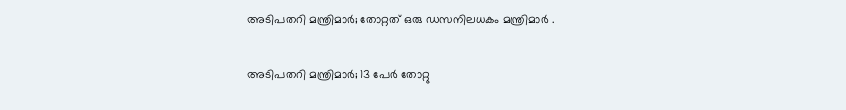അടിപതറി മന്ത്രിമാര്‍; തോറ്റത് ഒരു ഡസനിലധകം മന്ത്രിമാർ .

അടിപതറി മന്ത്രിമാര്‍; 13 പേർ തോറ്റു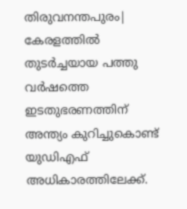തിരുവനന്തപുരം| കേരളത്തില്‍ തുടര്‍ച്ചയായ പത്തു വര്‍ഷത്തെ ഇടതുഭരണത്തിന് അന്ത്യം കുറിച്ചുകൊണ്ട് യുഡിഎഫ് അധികാരത്തിലേക്ക്.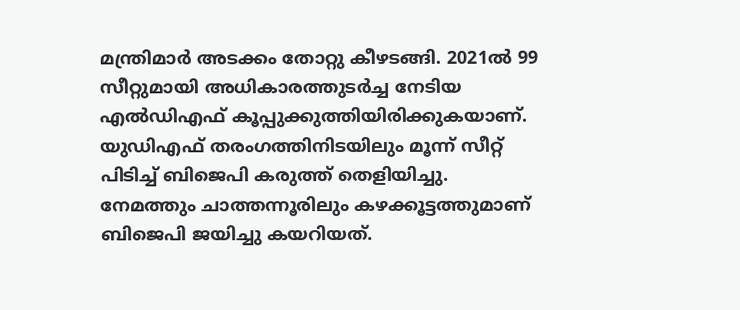മന്ത്രിമാര്‍ അടക്കം തോറ്റു കീഴടങ്ങി. 2021ല്‍ 99 സീറ്റുമായി അധികാരത്തുടര്‍ച്ച നേടിയ എല്‍ഡിഎഫ് കൂപ്പുക്കുത്തിയിരിക്കുകയാണ്. യുഡിഎഫ് തരംഗത്തിനിടയിലും മൂന്ന് സീറ്റ് പിടിച്ച് ബിജെപി കരുത്ത് തെളിയിച്ചു. നേമത്തും ചാത്തന്നൂരിലും കഴക്കൂട്ടത്തുമാണ് ബിജെപി ജയിച്ചു കയറിയത്.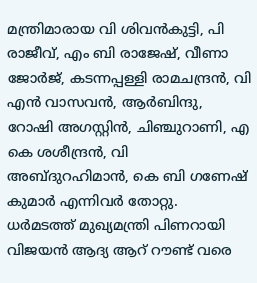മന്ത്രിമാരായ വി ശിവന്‍കുട്ടി, പി രാജീവ്, എം ബി രാജേഷ്, വീണാ ജോര്‍ജ്, കടന്നപ്പള്ളി രാമചന്ദ്രന്‍, വി എന്‍ വാസവന്‍, ആര്‍ബിന്ദു, റോഷി അഗസ്റ്റിന്‍, ചിഞ്ചുറാണി, എ കെ ശശീന്ദ്രന്‍, വി അബ്ദുറഹിമാന്‍, കെ ബി ഗണേഷ് കുമാര്‍ എന്നിവര്‍ തോറ്റു.
ധര്‍മടത്ത് മുഖ്യമന്ത്രി പിണറായി വിജയന്‍ ആദ്യ ആറ് റൗണ്ട് വരെ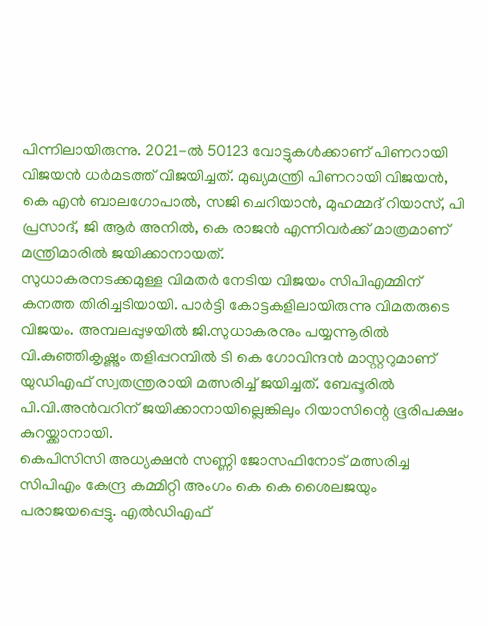പിന്നിലായിരുന്നു. 2021-ല്‍ 50123 വോട്ടുകള്‍ക്കാണ് പിണറായി വിജയന്‍ ധര്‍മടത്ത് വിജയിച്ചത്. മുഖ്യമന്ത്രി പിണറായി വിജയന്‍, കെ എന്‍ ബാലഗോപാല്‍, സജി ചെറിയാന്‍, മുഹമ്മദ് റിയാസ്, പി പ്രസാദ്, ജി ആര്‍ അനില്‍, കെ രാജന്‍ എന്നിവര്‍ക്ക് മാത്രമാണ് മന്ത്രിമാരില്‍ ജയിക്കാനായത്.
സുധാകരനടക്കമുള്ള വിമതര്‍ നേടിയ വിജയം സിപിഎമ്മിന് കനത്ത തിരിച്ചടിയായി. പാര്‍ട്ടി കോട്ടകളിലായിരുന്നു വിമതരുടെ വിജയം. അമ്പലപ്പുഴയില്‍ ജി.സുധാകരനും പയ്യന്നൂരില്‍ വി.കുഞ്ഞികൃഷ്ണും തളിപ്പറമ്പില്‍ ടി കെ ഗോവിന്ദന്‍ മാസ്റ്ററുമാണ് യുഡിഎഫ് സ്വതന്ത്രരായി മത്സരിച്ച് ജയിച്ചത്. ബേപ്പൂരില്‍ പി.വി.അന്‍വറിന് ജയിക്കാനായില്ലെങ്കിലും റിയാസിന്റെ ഭൂരിപക്ഷം കുറയ്ക്കാനായി.
കെപിസിസി അധ്യക്ഷന്‍ സണ്ണി ജോസഫിനോട് മത്സരിച്ച സിപിഎം കേന്ദ്ര കമ്മിറ്റി അംഗം കെ കെ ശൈലജയും പരാജയപ്പെട്ടു. എല്‍ഡിഎഫ്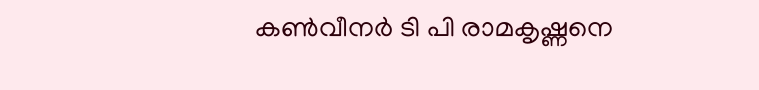കണ്‍വീനര്‍ ടി പി രാമകൃഷ്ണനെ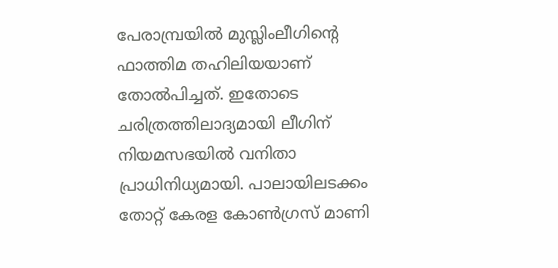പേരാമ്പ്രയില്‍ മുസ്ലിംലീഗിന്റെ ഫാത്തിമ തഹിലിയയാണ് തോല്‍പിച്ചത്. ഇതോടെ ചരിത്രത്തിലാദ്യമായി ലീഗിന് നിയമസഭയില്‍ വനിതാ പ്രാധിനിധ്യമായി. പാലായിലടക്കം തോറ്റ് കേരള കോണ്‍ഗ്രസ് മാണി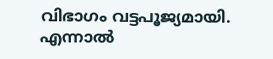വിഭാഗം വട്ടപൂജ്യമായി. എന്നാല്‍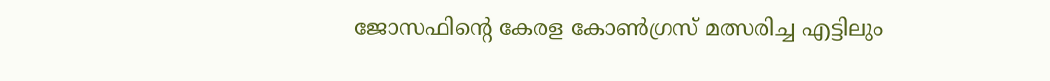ജോസഫിന്റെ കേരള കോണ്‍ഗ്രസ് മത്സരിച്ച എട്ടിലും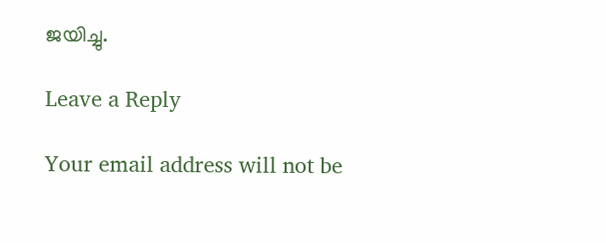ജയിച്ചു.

Leave a Reply

Your email address will not be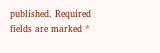published. Required fields are marked *